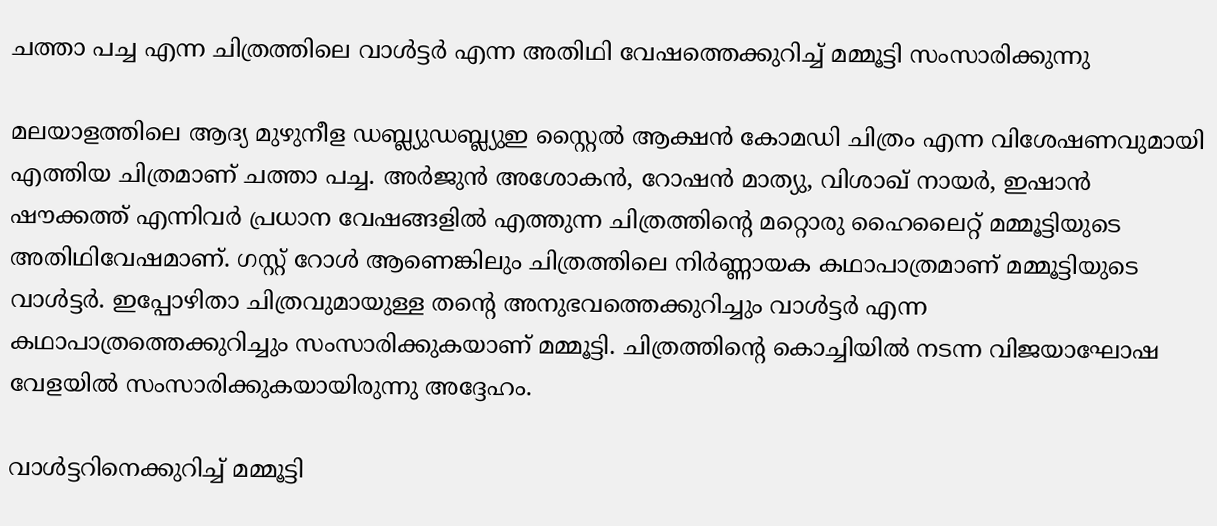ചത്താ പച്ച എന്ന ചിത്രത്തിലെ വാൾട്ടർ എന്ന അതിഥി വേഷത്തെക്കുറിച്ച് മമ്മൂട്ടി സംസാരിക്കുന്നു

മലയാളത്തിലെ ആദ്യ മുഴുനീള ഡബ്ല്യുഡബ്ല്യുഇ സ്റ്റൈല്‍ ആക്ഷന്‍ കോമഡി ചിത്രം എന്ന വിശേഷണവുമായി എത്തിയ ചിത്രമാണ് ചത്താ പച്ച. അര്‍ജുന്‍ അശോകന്‍, റോഷന്‍ മാത്യു, വിശാഖ് നായര്‍, ഇഷാന്‍ ഷൗക്കത്ത് എന്നിവര്‍ പ്രധാന വേഷങ്ങളില്‍ എത്തുന്ന ചിത്രത്തിന്‍റെ മറ്റൊരു ഹൈലൈറ്റ് മമ്മൂട്ടിയുടെ അതിഥിവേഷമാണ്. ഗസ്റ്റ് റോള്‍ ആണെങ്കിലും ചിത്രത്തിലെ നിര്‍ണ്ണായക കഥാപാത്രമാണ് മമ്മൂട്ടിയുടെ വാള്‍ട്ടര്‍. ഇപ്പോഴിതാ ചിത്രവുമായുള്ള തന്‍റെ അനുഭവത്തെക്കുറിച്ചും വാള്‍ട്ടര്‍ എന്ന കഥാപാത്രത്തെക്കുറിച്ചും സംസാരിക്കുകയാണ് മമ്മൂട്ടി. ചിത്രത്തിന്‍റെ കൊച്ചിയില്‍ നടന്ന വിജയാഘോഷ വേളയില്‍ സംസാരിക്കുകയായിരുന്നു അദ്ദേഹം.

വാള്‍ട്ടറിനെക്കുറിച്ച് മമ്മൂട്ടി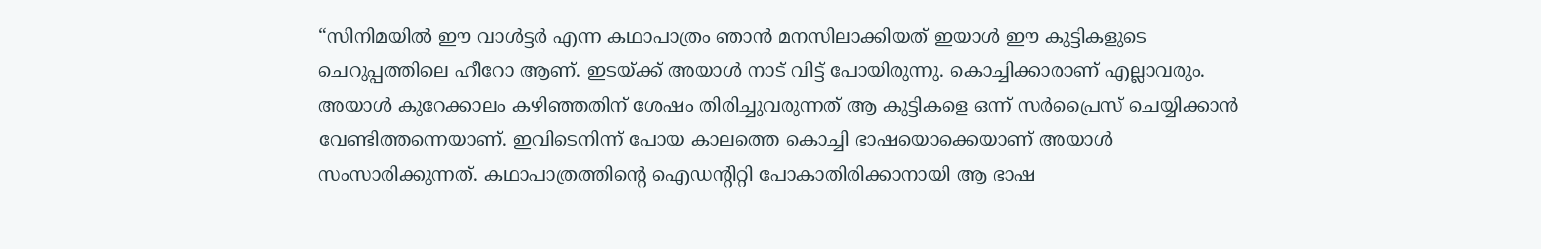“സിനിമയില്‍ ഈ വാള്‍ട്ടര്‍ എന്ന കഥാപാത്രം ഞാന്‍ മനസിലാക്കിയത് ഇയാള്‍ ഈ കുട്ടികളുടെ ചെറുപ്പത്തിലെ ഹീറോ ആണ്. ഇടയ്ക്ക് അയാള്‍ നാട് വിട്ട് പോയിരുന്നു. കൊച്ചിക്കാരാണ് എല്ലാവരും. അയാള്‍ കുറേക്കാലം കഴിഞ്ഞതിന് ശേഷം തിരിച്ചുവരുന്നത് ആ കുട്ടികളെ ഒന്ന് സര്‍പ്രൈസ് ചെയ്യിക്കാന്‍ വേണ്ടിത്തന്നെയാണ്. ഇവിടെനിന്ന് പോയ കാലത്തെ കൊച്ചി ഭാഷയൊക്കെയാണ് അയാള്‍ സംസാരിക്കുന്നത്. കഥാപാത്രത്തിന്‍റെ ഐഡന്‍റിറ്റി പോകാതിരിക്കാനായി ആ ഭാഷ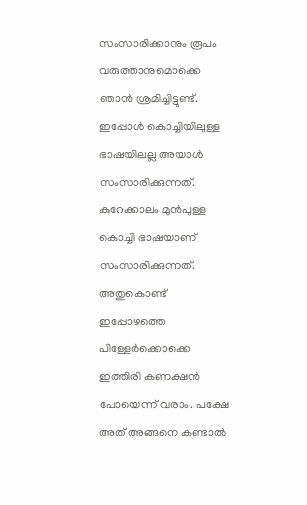സംസാരിക്കാനും രൂപം വരുത്താനുമൊക്കെ ഞാന്‍ ശ്രമിച്ചിട്ടുണ്ട്. ഇപ്പോള്‍ കൊച്ചിയിലുള്ള ഭാഷയിലല്ല അയാള്‍ സംസാരിക്കുന്നത്. കുറേക്കാലം മുന്‍പുള്ള കൊച്ചി ഭാഷയാണ് സംസാരിക്കുന്നത്. അതുകൊണ്ട് ഇപ്പോഴത്തെ പിള്ളേര്‍ക്കൊക്കെ ഇത്തിരി കണക്ഷന്‍ പോയെന്ന് വരാം. പക്ഷേ അത് അങ്ങനെ കണ്ടാല്‍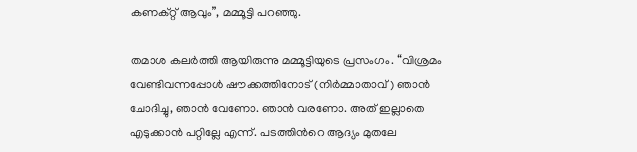കണക്റ്റ് ആവും”, മമ്മൂട്ടി പറഞ്ഞു.

തമാശ കലര്‍ത്തി ആയിരുന്നു മമ്മൂട്ടിയുടെ പ്രസംഗം. “വിശ്രമം വേണ്ടിവന്നപ്പോള്‍ ഷൗക്കത്തിനോട് (നിര്‍മ്മാതാവ്) ഞാന്‍ ചോദിച്ചു, ഞാന്‍ വേണോ. ഞാന്‍ വരണോ. അത് ഇല്ലാതെ എടുക്കാന്‍ പറ്റില്ലേ എന്ന്. പടത്തിന്‍റെ ആദ്യം മുതലേ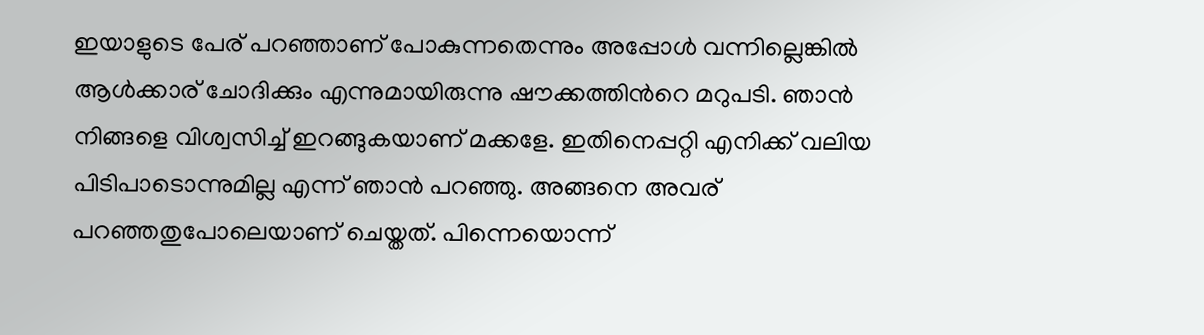ഇയാളുടെ പേര് പറഞ്ഞാണ് പോകുന്നതെന്നും അപ്പോള്‍ വന്നില്ലെങ്കില്‍ ആള്‍ക്കാര് ചോദിക്കും എന്നുമായിരുന്നു ഷൗക്കത്തിന്‍റെ മറുപടി. ഞാന്‍ നിങ്ങളെ വിശ്വസിച്ച് ഇറങ്ങുകയാണ് മക്കളേ. ഇതിനെപ്പറ്റി എനിക്ക് വലിയ പിടിപാടൊന്നുമില്ല എന്ന് ഞാന്‍ പറഞ്ഞു. അങ്ങനെ അവര് പറഞ്ഞതുപോലെയാണ് ചെയ്തത്. പിന്നെയൊന്ന്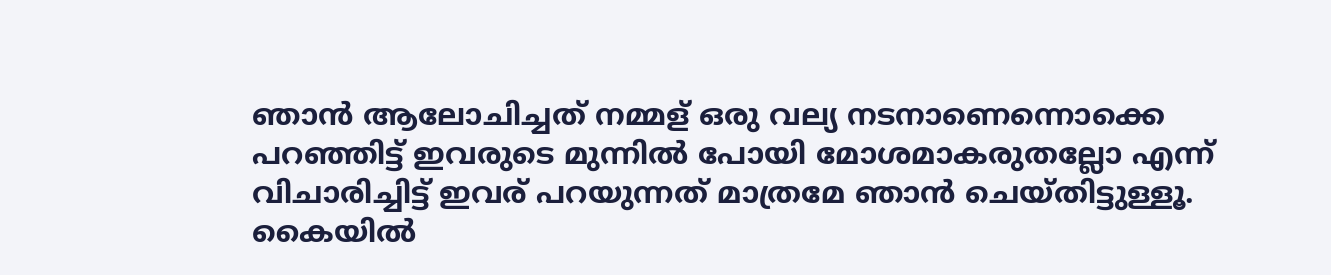ഞാന്‍ ആലോചിച്ചത് നമ്മള് ഒരു വല്യ നടനാണെന്നൊക്കെ പറഞ്ഞിട്ട് ഇവരുടെ മുന്നില്‍ പോയി മോശമാകരുതല്ലോ എന്ന് വിചാരിച്ചിട്ട് ഇവര് പറയുന്നത് മാത്രമേ ഞാന്‍ ചെയ്തിട്ടുള്ളൂ. കൈയില്‍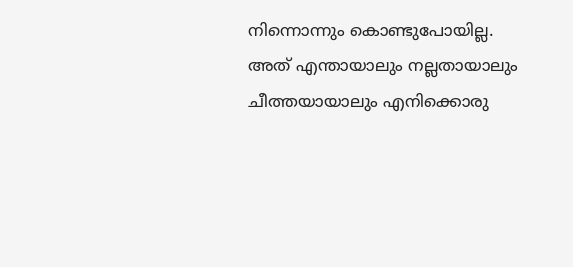നിന്നൊന്നും കൊണ്ടുപോയില്ല. അത് എന്തായാലും നല്ലതായാലും ചീത്തയായാലും എനിക്കൊരു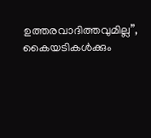ഉത്തരവാദിത്തവുമില്ല”, കൈയടികള്‍ക്കും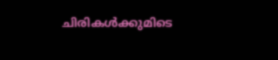ചിരികള്‍ക്കുമിടെ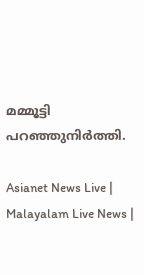മമ്മൂട്ടി പറഞ്ഞുനിര്‍ത്തി.

Asianet News Live | Malayalam Live News |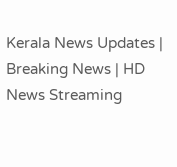Kerala News Updates | Breaking News | HD News Streaming